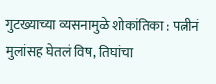गुटख्याच्या व्यसनामुळे शोकांतिका : पत्नीनं मुलांसह घेतलं विष, तिघांचा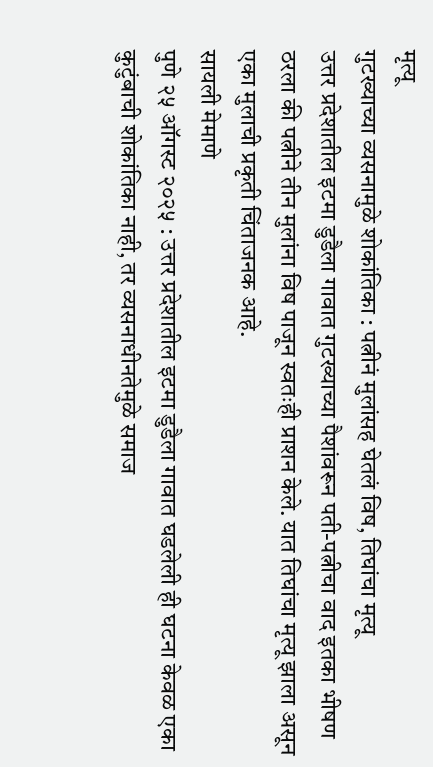मृत्यू
गुटख्याच्या व्यसनामुळे शोकांतिका : पत्नीनं मुलांसह घेतलं विष, तिघांचा मृत्यू
उत्तर प्रदेशातील इटमा डुडैला गावात गुटख्याच्या पैशांवरून पती-पत्नीचा वाद इतका भीषण ठरला की पत्नीने तीन मुलांना विष पाजून स्वतःही प्राशन केले. यात तिघांचा मृत्यू झाला असून एका मुलाची प्रकृती चिंताजनक आहे.
सायली मेमाणे
पुणे २५ ऑगस्ट २०२५ : उत्तर प्रदेशातील इटमा डुडैला गावात घडलेली ही घटना केवळ एका कुटुंबाची शोकांतिका नाही, तर व्यसनाधीनतेमुळे समाज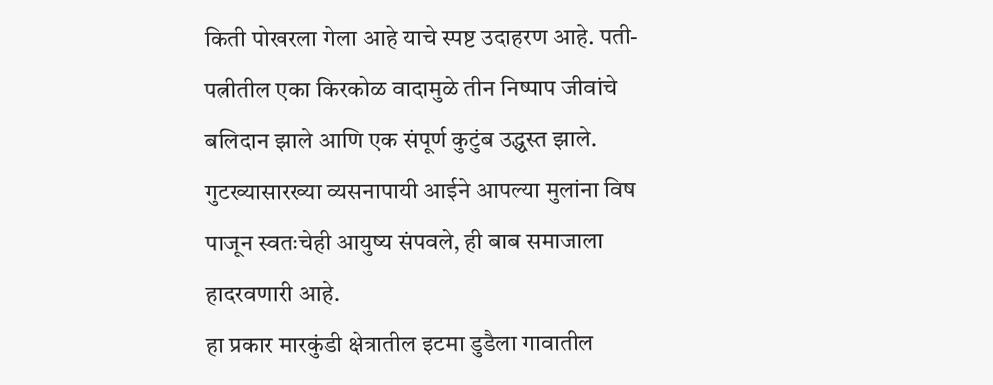किती पोखरला गेला आहे याचे स्पष्ट उदाहरण आहे. पती-पत्नीतील एका किरकोळ वादामुळे तीन निष्पाप जीवांचे बलिदान झाले आणि एक संपूर्ण कुटुंब उद्ध्वस्त झाले. गुटख्यासारख्या व्यसनापायी आईने आपल्या मुलांना विष पाजून स्वतःचेही आयुष्य संपवले, ही बाब समाजाला हादरवणारी आहे.
हा प्रकार मारकुंडी क्षेत्रातील इटमा डुडैला गावातील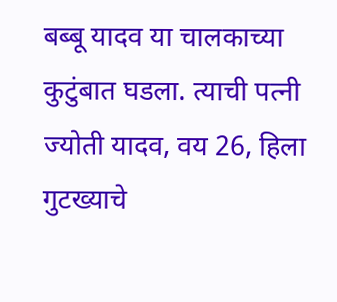बब्बू यादव या चालकाच्या कुटुंबात घडला. त्याची पत्नी ज्योती यादव, वय 26, हिला गुटख्याचे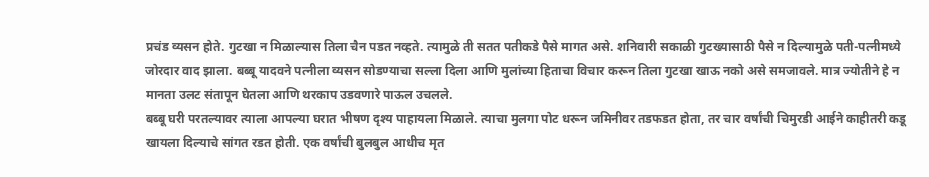प्रचंड व्यसन होते. गुटखा न मिळाल्यास तिला चैन पडत नव्हते. त्यामुळे ती सतत पतीकडे पैसे मागत असे. शनिवारी सकाळी गुटख्यासाठी पैसे न दिल्यामुळे पती-पत्नीमध्ये जोरदार वाद झाला. बब्बू यादवने पत्नीला व्यसन सोडण्याचा सल्ला दिला आणि मुलांच्या हिताचा विचार करून तिला गुटखा खाऊ नको असे समजावले. मात्र ज्योतीने हे न मानता उलट संतापून घेतला आणि थरकाप उडवणारे पाऊल उचलले.
बब्बू घरी परतल्यावर त्याला आपल्या घरात भीषण दृश्य पाहायला मिळाले. त्याचा मुलगा पोट धरून जमिनीवर तडफडत होता, तर चार वर्षांची चिमुरडी आईने काहीतरी कडू खायला दिल्याचे सांगत रडत होती. एक वर्षांची बुलबुल आधीच मृत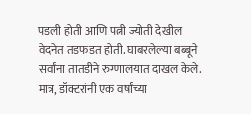पडली होती आणि पत्नी ज्योती देखील वेदनेत तडफडत होती. घाबरलेल्या बब्बूने सर्वांना तातडीने रुग्णालयात दाखल केले. मात्र, डॉक्टरांनी एक वर्षांच्या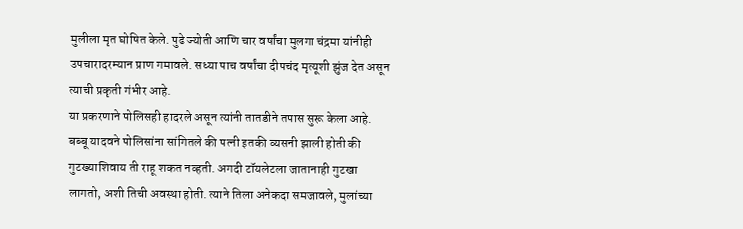मुलीला मृत घोषित केले. पुढे ज्योती आणि चार वर्षांचा मुलगा चंद्रमा यांनीही उपचारादरम्यान प्राण गमावले. सध्या पाच वर्षांचा दीपचंद मृत्यूशी झुंज देत असून त्याची प्रकृती गंभीर आहे.
या प्रकरणाने पोलिसही हादरले असून त्यांनी तातडीने तपास सुरू केला आहे. बब्बू यादवने पोलिसांना सांगितले की पत्नी इतकी व्यसनी झाली होती की गुटख्याशिवाय ती राहू शकत नव्हती. अगदी टॉयलेटला जातानाही गुटखा लागतो, अशी तिची अवस्था होती. त्याने तिला अनेकदा समजावले, मुलांच्या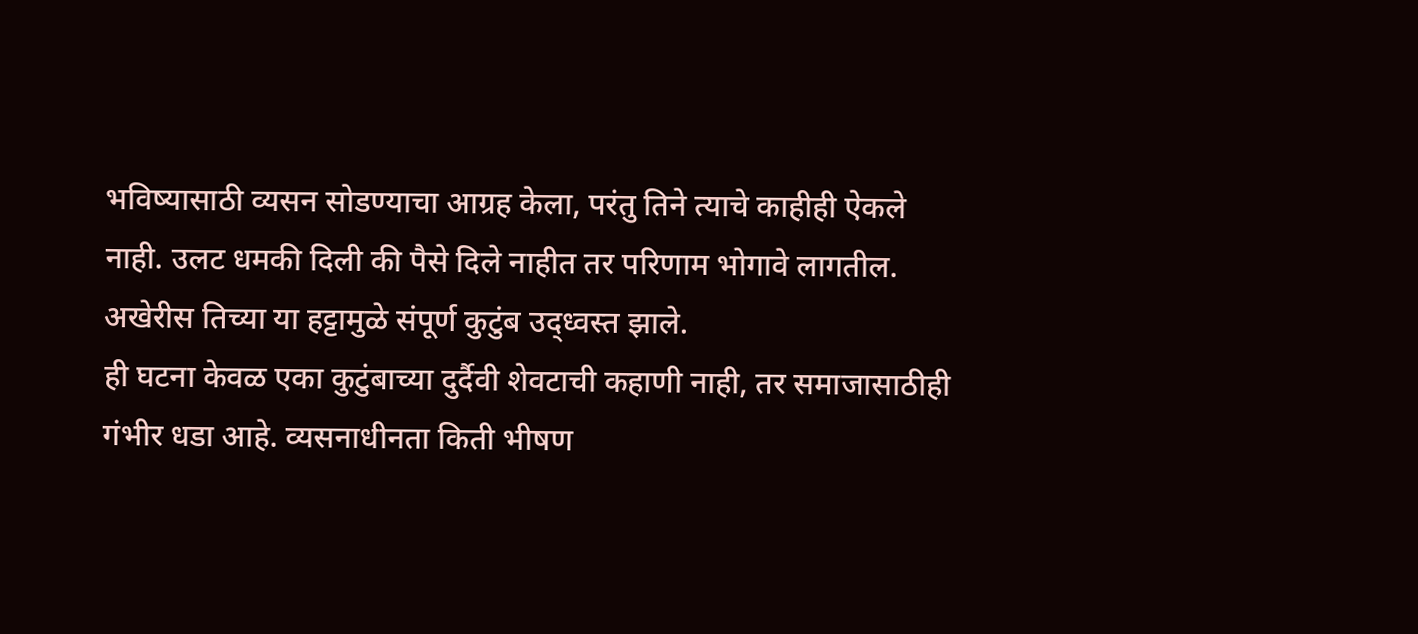भविष्यासाठी व्यसन सोडण्याचा आग्रह केला, परंतु तिने त्याचे काहीही ऐकले नाही. उलट धमकी दिली की पैसे दिले नाहीत तर परिणाम भोगावे लागतील. अखेरीस तिच्या या हट्टामुळे संपूर्ण कुटुंब उद्ध्वस्त झाले.
ही घटना केवळ एका कुटुंबाच्या दुर्दैवी शेवटाची कहाणी नाही, तर समाजासाठीही गंभीर धडा आहे. व्यसनाधीनता किती भीषण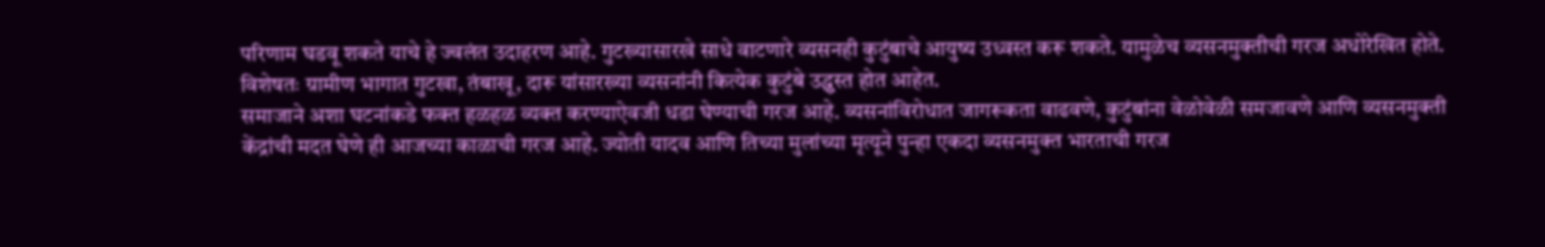परिणाम घडवू शकते याचे हे ज्वलंत उदाहरण आहे. गुटख्यासारखे साधे वाटणारे व्यसनही कुटुंबाचे आयुष्य उध्वस्त करू शकते. यामुळेच व्यसनमुक्तीची गरज अधोरेखित होते. विशेषतः ग्रामीण भागात गुटखा, तंबाखू, दारू यांसारख्या व्यसनांनी कित्येक कुटुंबे उद्ध्वस्त होत आहेत.
समाजाने अशा घटनांकडे फक्त हळहळ व्यक्त करण्याऐवजी धडा घेण्याची गरज आहे. व्यसनांविरोधात जागरूकता वाढवणे, कुटुंबांना वेळोवेळी समजावणे आणि व्यसनमुक्ती केंद्रांची मदत घेणे ही आजच्या काळाची गरज आहे. ज्योती यादव आणि तिच्या मुलांच्या मृत्यूने पुन्हा एकदा व्यसनमुक्त भारताची गरज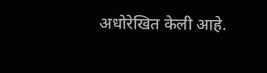अधोरेखित केली आहे.